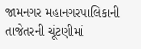જામનગર મહાનગરપાલિકાની તાજેતરની ચૂંટણીમાં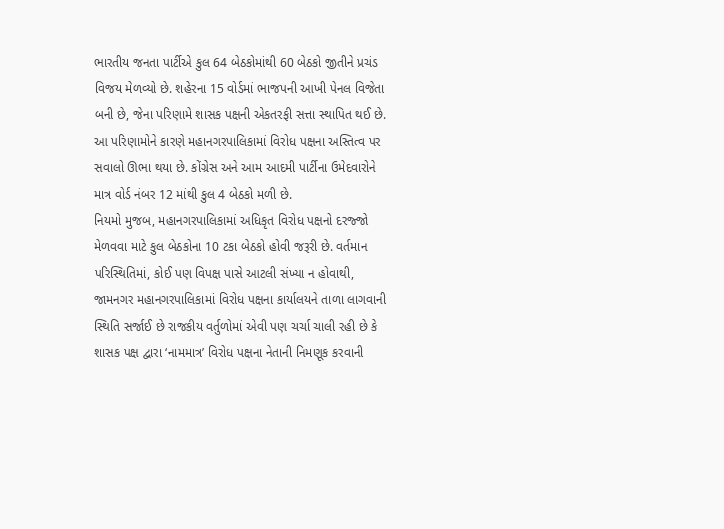ભારતીય જનતા પાર્ટીએ કુલ 64 બેઠકોમાંથી 60 બેઠકો જીતીને પ્રચંડ વિજય મેળવ્યો છે. શહેરના 15 વોર્ડમાં ભાજપની આખી પેનલ વિજેતા બની છે, જેના પરિણામે શાસક પક્ષની એકતરફી સત્તા સ્થાપિત થઈ છે.
આ પરિણામોને કારણે મહાનગરપાલિકામાં વિરોધ પક્ષના અસ્તિત્વ પર સવાલો ઊભા થયા છે. કોંગ્રેસ અને આમ આદમી પાર્ટીના ઉમેદવારોને માત્ર વોર્ડ નંબર 12 માંથી કુલ 4 બેઠકો મળી છે.
નિયમો મુજબ, મહાનગરપાલિકામાં અધિકૃત વિરોધ પક્ષનો દરજ્જો મેળવવા માટે કુલ બેઠકોના 10 ટકા બેઠકો હોવી જરૂરી છે. વર્તમાન પરિસ્થિતિમાં, કોઈ પણ વિપક્ષ પાસે આટલી સંખ્યા ન હોવાથી, જામનગર મહાનગરપાલિકામાં વિરોધ પક્ષના કાર્યાલયને તાળા લાગવાની સ્થિતિ સર્જાઈ છે રાજકીય વર્તુળોમાં એવી પણ ચર્ચા ચાલી રહી છે કે શાસક પક્ષ દ્વારા ‘નામમાત્ર’ વિરોધ પક્ષના નેતાની નિમણૂક કરવાની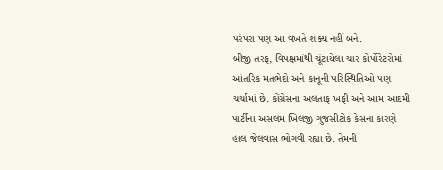પરંપરા પણ આ વખતે શક્ય નહીં બને.
બીજી તરફ, વિપક્ષમાંથી ચૂંટાયેલા ચાર કોર્પોરેટરોમાં આંતરિક મતભેદો અને કાનૂની પરિસ્થિતિઓ પણ ચર્ચામાં છે. કોંગ્રેસના અલતાફ ખફી અને આમ આદમી પાર્ટીના અસલમ ખિલજી ગુજસીટોક કેસના કારણે હાલ જેલવાસ ભોગવી રહ્યા છે. તેમની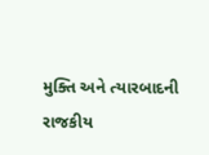મુક્તિ અને ત્યારબાદની રાજકીય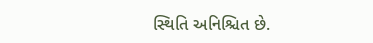સ્થિતિ અનિશ્ચિત છે.